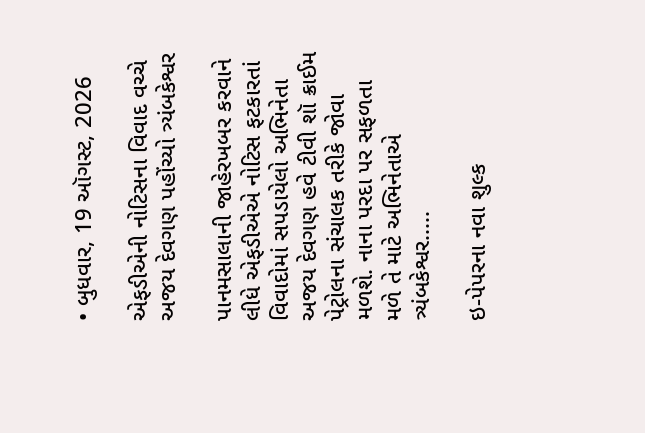• બુધવાર, 19 ઑગસ્ટ, 2026

એફડીએની નોટિસના વિવાદ વચ્ચે અજય દેવગણ પહોંચ્યો ત્ર્યંબકેશ્વર

પાનમસાલાની જાહેરખબર કરવાને લીધે એફડીએએ નોટિસ ફટકારતાં વિવાદોમાં સપડાયેલો અભિનેતા અજય દેવગણ હવે ટીવી શૉ ક્રાઈમ પેટ્રોલના સંચાલક તરીકે જોવા મળશે. નાના પરદા પર સફળતા મળે તે માટે અભિનેતાએ ત્ર્યંબકેશ્વર.....

ઇ-પેપરના નવા શુલ્ક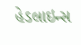હેડલાઇન્સ